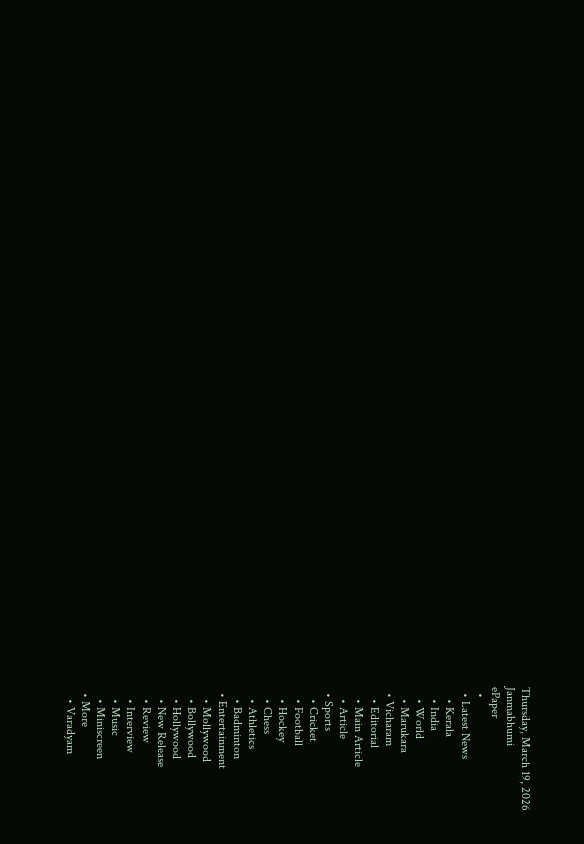Thursday, March 19, 2026
Janmabhumi
ePaper
  •
  • Latest News
    • Kerala
    • India
    • World
    • Marukara
  • Vicharam
    • Editorial
    • Main Article
    • Article
  • Sports
    • Cricket
    • Football
    • Hockey
    • Chess
    • Athletics
    • Badminton
  • Entertainment
    • Mollywood
    • Bollywood
    • Hollywood
    • New Release
    • Review
    • Interview
    • Music
    • Miniscreen
  • More
    • Varadyam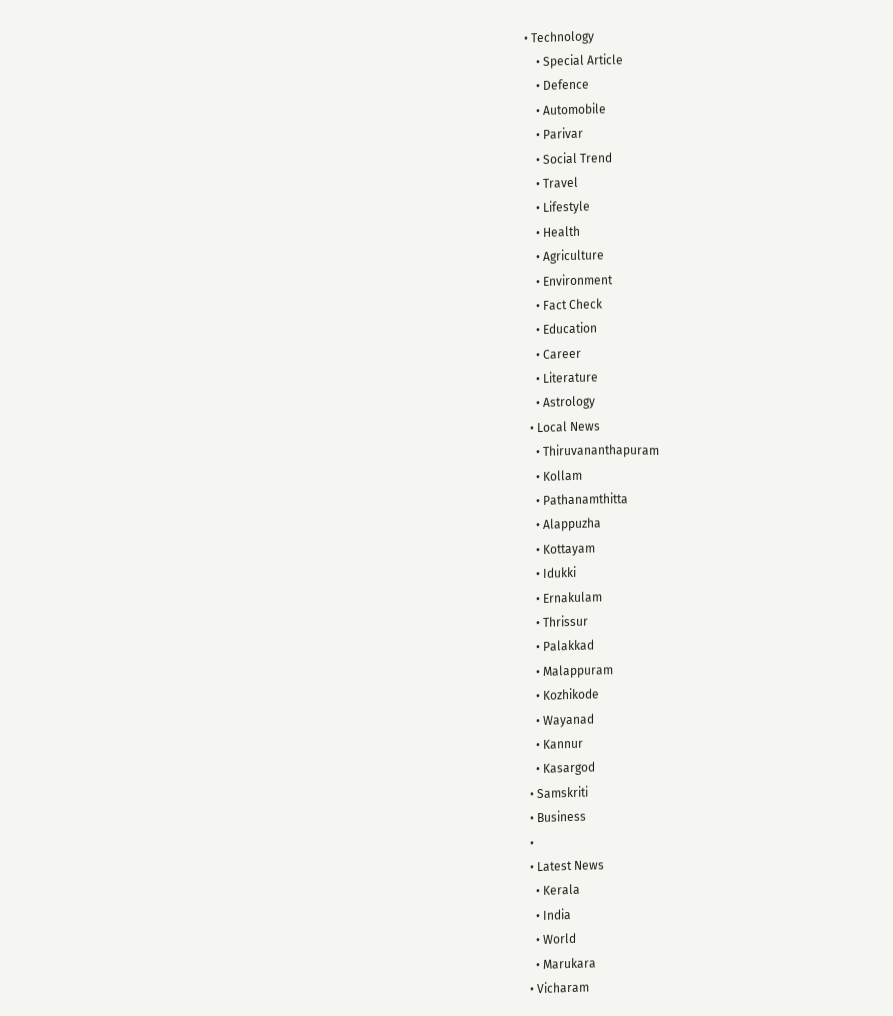• Technology
    • Special Article
    • Defence
    • Automobile
    • Parivar
    • Social Trend
    • Travel
    • Lifestyle
    • Health
    • Agriculture
    • Environment
    • Fact Check
    • Education
    • Career
    • Literature
    • Astrology
  • Local News
    • Thiruvananthapuram
    • Kollam
    • Pathanamthitta
    • Alappuzha
    • Kottayam
    • Idukki
    • Ernakulam
    • Thrissur
    • Palakkad
    • Malappuram
    • Kozhikode
    • Wayanad
    • Kannur
    • Kasargod
  • Samskriti
  • Business
  •
  • Latest News
    • Kerala
    • India
    • World
    • Marukara
  • Vicharam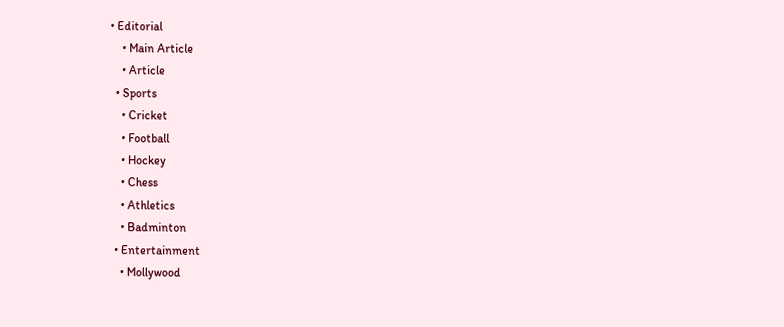• Editorial
    • Main Article
    • Article
  • Sports
    • Cricket
    • Football
    • Hockey
    • Chess
    • Athletics
    • Badminton
  • Entertainment
    • Mollywood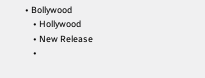• Bollywood
    • Hollywood
    • New Release
    •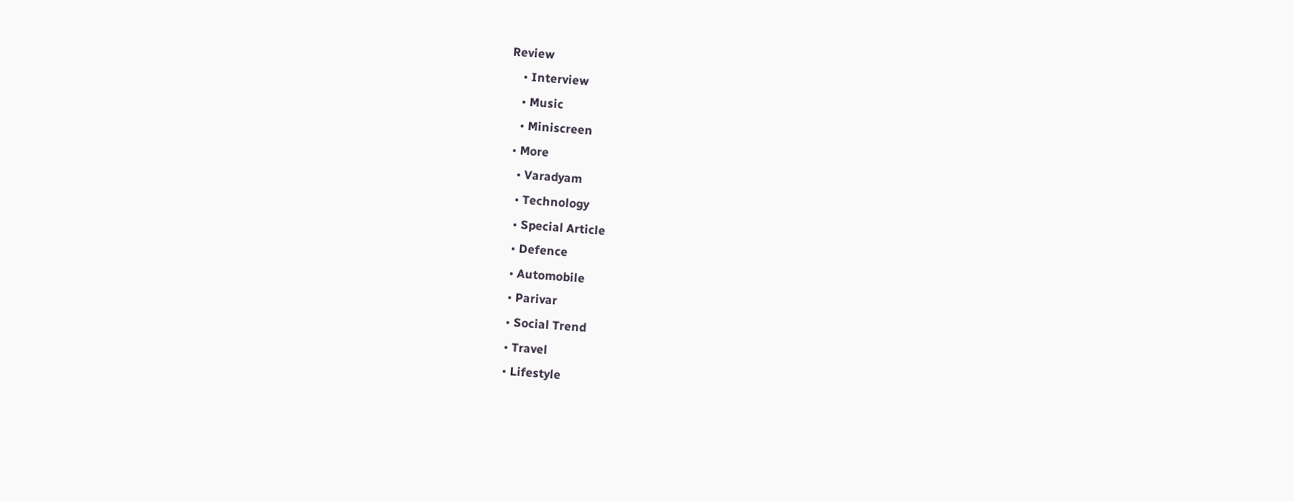Review
    • Interview
    • Music
    • Miniscreen
  • More
    • Varadyam
    • Technology
    • Special Article
    • Defence
    • Automobile
    • Parivar
    • Social Trend
    • Travel
    • Lifestyle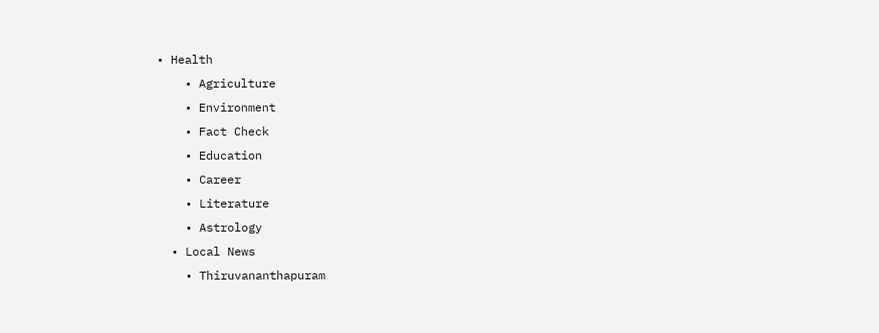• Health
    • Agriculture
    • Environment
    • Fact Check
    • Education
    • Career
    • Literature
    • Astrology
  • Local News
    • Thiruvananthapuram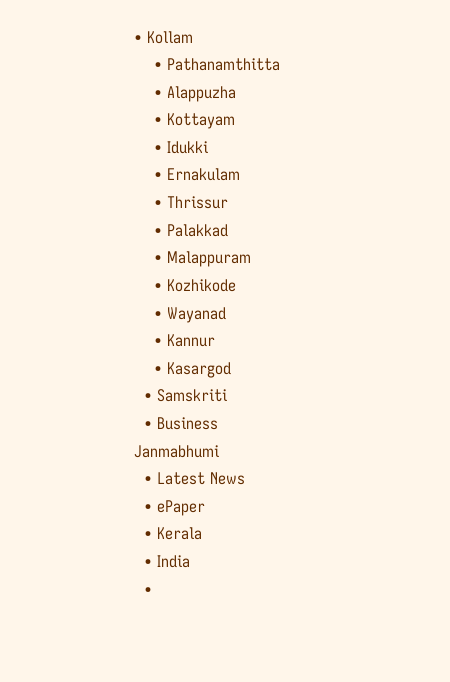• Kollam
    • Pathanamthitta
    • Alappuzha
    • Kottayam
    • Idukki
    • Ernakulam
    • Thrissur
    • Palakkad
    • Malappuram
    • Kozhikode
    • Wayanad
    • Kannur
    • Kasargod
  • Samskriti
  • Business
Janmabhumi
  • Latest News
  • ePaper
  • Kerala
  • India
  •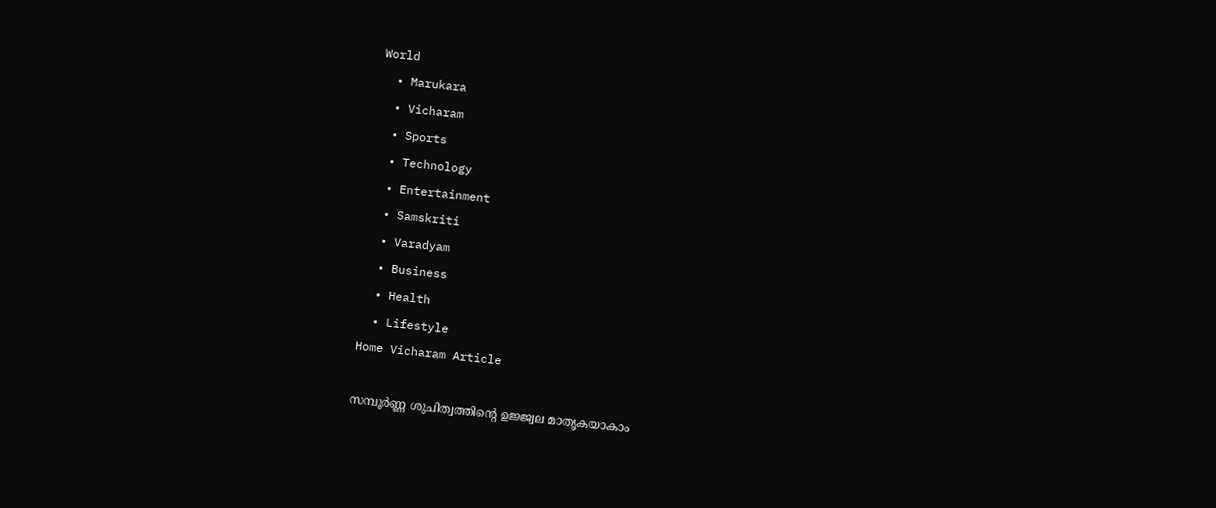World
  • Marukara
  • Vicharam
  • Sports
  • Technology
  • Entertainment
  • Samskriti
  • Varadyam
  • Business
  • Health
  • Lifestyle
Home Vicharam Article

സമ്പൂര്‍ണ്ണ ശുചിത്വത്തിന്റെ ഉജ്ജ്വല മാതൃകയാകാം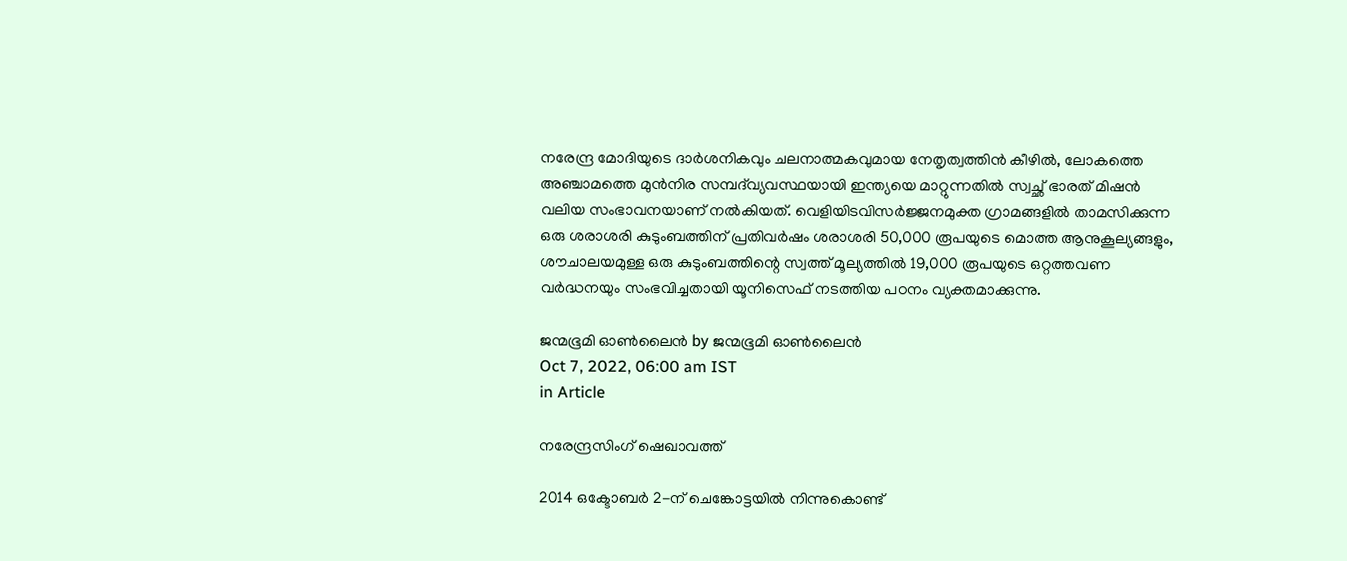നരേന്ദ്ര മോദിയുടെ ദാര്‍ശനികവും ചലനാത്മകവുമായ നേതൃത്വത്തിന്‍ കീഴില്‍, ലോകത്തെ അഞ്ചാമത്തെ മുന്‍നിര സമ്പദ്‌വ്യവസ്ഥയായി ഇന്ത്യയെ മാറ്റുന്നതില്‍ സ്വച്ഛ് ഭാരത് മിഷന്‍ വലിയ സംഭാവനയാണ് നല്‍കിയത്. വെളിയിടവിസര്‍ജ്ജനമുക്ത ഗ്രാമങ്ങളില്‍ താമസിക്കുന്ന ഒരു ശരാശരി കുടുംബത്തിന് പ്രതിവര്‍ഷം ശരാശരി 50,000 രൂപയുടെ മൊത്ത ആനുകൂല്യങ്ങളും, ശൗചാലയമുള്ള ഒരു കുടുംബത്തിന്റെ സ്വത്ത് മൂല്യത്തില്‍ 19,000 രൂപയുടെ ഒറ്റത്തവണ വര്‍ദ്ധനയും സംഭവിച്ചതായി യൂനിസെഫ് നടത്തിയ പഠനം വ്യക്തമാക്കുന്നു.

ജന്മഭൂമി ഓണ്‍ലൈന്‍ by ജന്മഭൂമി ഓണ്‍ലൈന്‍
Oct 7, 2022, 06:00 am IST
in Article

നരേന്ദ്രസിംഗ് ഷെഖാവത്ത്‌

2014 ഒക്ടോബര്‍ 2-ന് ചെങ്കോട്ടയില്‍ നിന്നുകൊണ്ട്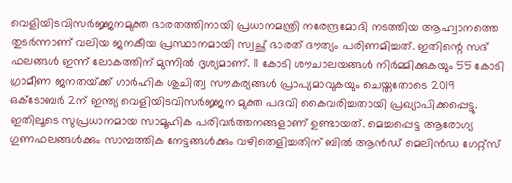വെളിയിടവിസര്‍ജ്ജനമുക്ത ഭാരതത്തിനായി പ്രധാനമന്ത്രി നരേന്ദ്രമോദി നടത്തിയ ആഹ്വാനത്തെ തുടര്‍ന്നാണ് വലിയ ജനകീയ പ്രസ്ഥാനമായി സ്വച്ഛ് ഭാരത് ദൗത്യം പരിണമിച്ചത്. ഇതിന്റെ സദ് ഫലങ്ങള്‍ ഇന്ന് ലോകത്തിന് മുന്നില്‍ ദൃശ്യമാണ്. 11 കോടി ശൗചാലയങ്ങള്‍ നിര്‍മ്മിക്കുകയും 55 കോടി ഗ്രാമീണ ജനതയ്‌ക്ക് ഗാര്‍ഹിക ശുചിത്വ സൗകര്യങ്ങള്‍ പ്രാപ്യമാവുകയും ചെയ്തതോടെ 2019 ഒക്‌ടോബര്‍ 2ന് ഇന്ത്യ വെളിയിടവിസര്‍ജ്ജന മുക്ത പദവി കൈവരിച്ചതായി പ്രഖ്യാപിക്കപ്പെട്ടു. ഇതിലൂടെ സുപ്രധാനമായ സാമൂഹിക പരിവര്‍ത്തനങ്ങളാണ് ഉണ്ടായത്. മെച്ചപ്പെട്ട ആരോഗ്യ ഗുണഫലങ്ങള്‍ക്കും സാമ്പത്തിക നേട്ടങ്ങള്‍ക്കും വഴിതെളിച്ചതിന് ബില്‍ ആന്‍ഡ് മെലിന്‍ഡ ഗേറ്റ്‌സ്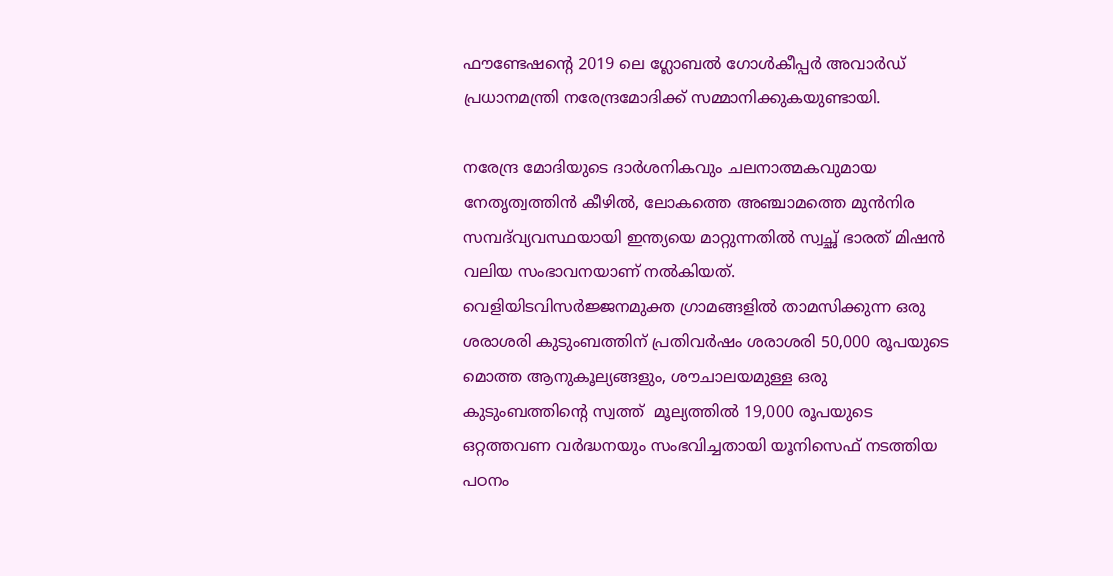ഫൗണ്ടേഷന്റെ 2019 ലെ ഗ്ലോബല്‍ ഗോള്‍കീപ്പര്‍ അവാര്‍ഡ് പ്രധാനമന്ത്രി നരേന്ദ്രമോദിക്ക് സമ്മാനിക്കുകയുണ്ടായി.

നരേന്ദ്ര മോദിയുടെ ദാര്‍ശനികവും ചലനാത്മകവുമായ നേതൃത്വത്തിന്‍ കീഴില്‍, ലോകത്തെ അഞ്ചാമത്തെ മുന്‍നിര സമ്പദ്‌വ്യവസ്ഥയായി ഇന്ത്യയെ മാറ്റുന്നതില്‍ സ്വച്ഛ് ഭാരത് മിഷന്‍ വലിയ സംഭാവനയാണ് നല്‍കിയത്. വെളിയിടവിസര്‍ജ്ജനമുക്ത ഗ്രാമങ്ങളില്‍ താമസിക്കുന്ന ഒരു ശരാശരി കുടുംബത്തിന് പ്രതിവര്‍ഷം ശരാശരി 50,000 രൂപയുടെ മൊത്ത ആനുകൂല്യങ്ങളും, ശൗചാലയമുള്ള ഒരു കുടുംബത്തിന്റെ സ്വത്ത്  മൂല്യത്തില്‍ 19,000 രൂപയുടെ ഒറ്റത്തവണ വര്‍ദ്ധനയും സംഭവിച്ചതായി യൂനിസെഫ് നടത്തിയ പഠനം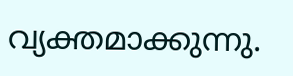വ്യക്തമാക്കുന്നു.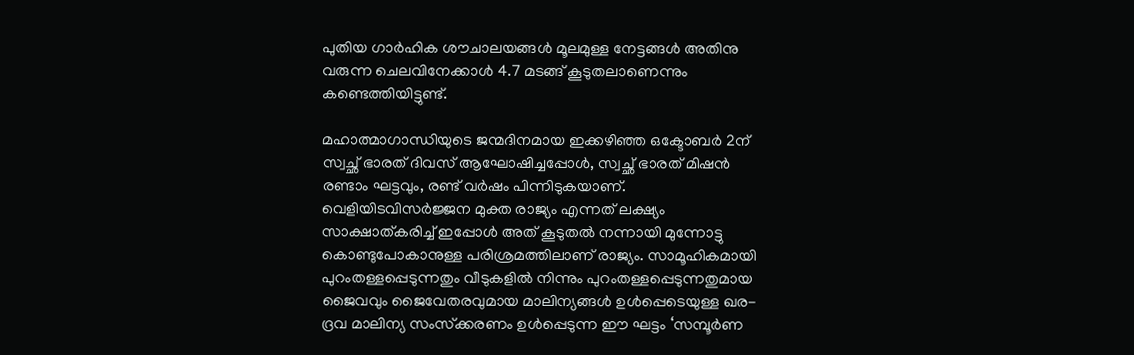പുതിയ ഗാര്‍ഹിക ശൗചാലയങ്ങള്‍ മൂലമുള്ള നേട്ടങ്ങള്‍ അതിനു വരുന്ന ചെലവിനേക്കാള്‍ 4.7 മടങ്ങ് കൂടുതലാണെന്നും കണ്ടെത്തിയിട്ടുണ്ട്.

മഹാത്മാഗാന്ധിയുടെ ജന്മദിനമായ ഇക്കഴിഞ്ഞ ഒക്ടോബര്‍ 2ന് സ്വച്ഛ് ഭാരത് ദിവസ് ആഘോഷിച്ചപ്പോള്‍, സ്വച്ഛ് ഭാരത് മിഷന്‍ രണ്ടാം ഘട്ടവും, രണ്ട് വര്‍ഷം പിന്നിടുകയാണ്. വെളിയിടവിസര്‍ജ്ജന മുക്ത രാജ്യം എന്നത് ലക്ഷ്യം സാക്ഷാത്കരിച്ച് ഇപ്പോള്‍ അത് കൂടുതല്‍ നന്നായി മുന്നോട്ടു കൊണ്ടുപോകാനുള്ള പരിശ്രമത്തിലാണ് രാജ്യം. സാമൂഹികമായി പുറംതള്ളപ്പെടുന്നതും വീടുകളില്‍ നിന്നും പുറംതള്ളപ്പെടുന്നതുമായ ജൈവവും ജൈവേതരവുമായ മാലിന്യങ്ങള്‍ ഉള്‍പ്പെടെയുള്ള ഖര-ദ്രവ മാലിന്യ സംസ്‌ക്കരണം ഉള്‍പ്പെടുന്ന ഈ ഘട്ടം ‘സമ്പൂര്‍ണ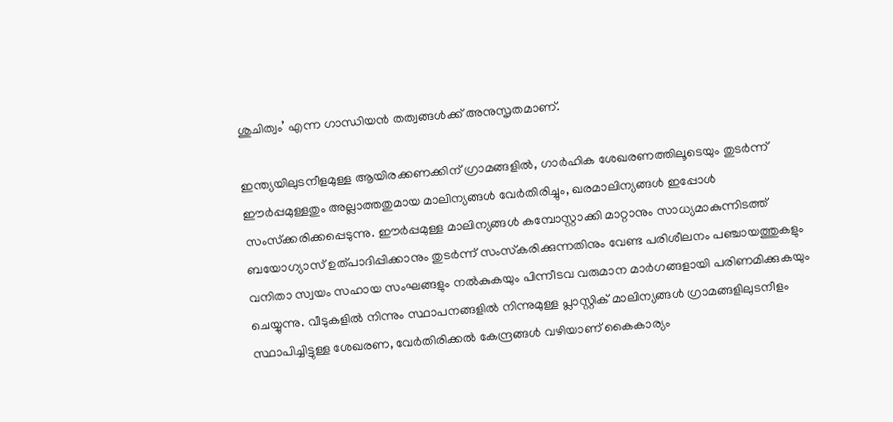ശുചിത്വം’ എന്ന ഗാന്ധിയന്‍ തത്വങ്ങള്‍ക്ക് അനുസൃതമാണ്.

ഇന്ത്യയിലുടനീളമുള്ള ആയിരക്കണക്കിന് ഗ്രാമങ്ങളില്‍, ഗാര്‍ഹിക ശേഖരണത്തിലൂടെയും തുടര്‍ന്ന് ഈര്‍പ്പമുള്ളതും അല്ലാത്തതുമായ മാലിന്യങ്ങള്‍ വേര്‍തിരിച്ചും, ഖരമാലിന്യങ്ങള്‍ ഇപ്പോള്‍ സംസ്‌ക്കരിക്കപ്പെടുന്നു. ഈര്‍പ്പമുള്ള മാലിന്യങ്ങള്‍ കമ്പോസ്റ്റാക്കി മാറ്റാനും സാധ്യമാകുന്നിടത്ത് ബയോഗ്യാസ് ഉത്പാദിപ്പിക്കാനും തുടര്‍ന്ന് സംസ്‌കരിക്കുന്നതിനും വേണ്ട പരിശീലനം പഞ്ചായത്തുകളും വനിതാ സ്വയം സഹായ സംഘങ്ങളും നല്‍കുകയും പിന്നീടവ വരുമാന മാര്‍ഗങ്ങളായി പരിണമിക്കുകയും ചെയ്യുന്നു. വീടുകളില്‍ നിന്നും സ്ഥാപനങ്ങളില്‍ നിന്നുമുള്ള പ്ലാസ്റ്റിക് മാലിന്യങ്ങള്‍ ഗ്രാമങ്ങളിലുടനീളം സ്ഥാപിച്ചിട്ടുള്ള ശേഖരണ, വേര്‍തിരിക്കല്‍ കേന്ദ്രങ്ങള്‍ വഴിയാണ് കൈകാര്യം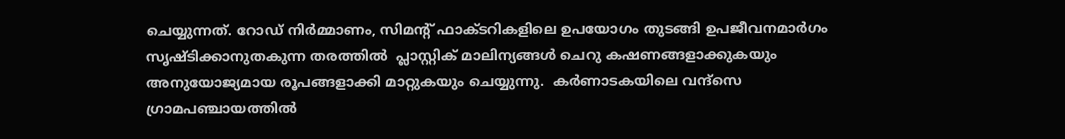ചെയ്യുന്നത്. റോഡ് നിര്‍മ്മാണം, സിമന്റ് ഫാക്ടറികളിലെ ഉപയോഗം തുടങ്ങി ഉപജീവനമാര്‍ഗം സൃഷ്ടിക്കാനുതകുന്ന തരത്തില്‍  പ്ലാസ്റ്റിക് മാലിന്യങ്ങള്‍ ചെറു കഷണങ്ങളാക്കുകയും അനുയോജ്യമായ രൂപങ്ങളാക്കി മാറ്റുകയും ചെയ്യുന്നു.  കര്‍ണാടകയിലെ വന്ദ്‌സെ ഗ്രാമപഞ്ചായത്തില്‍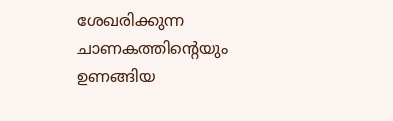ശേഖരിക്കുന്ന ചാണകത്തിന്റെയും ഉണങ്ങിയ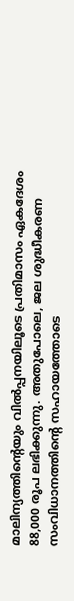മാലിന്യത്തിന്റെയും വില്‍പ്പനയിലൂടെ പ്രതിമാസം ഏകദേശം 88,000 രൂപ ലഭിക്കുന്നു. അതുപോലെ, ജല ശുദ്ധീകരണ സംവിധാനത്തിന്റെ സഹായത്തോടെ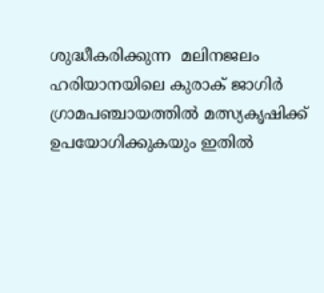ശുദ്ധീകരിക്കുന്ന  മലിനജലം ഹരിയാനയിലെ കുരാക് ജാഗിര്‍ ഗ്രാമപഞ്ചായത്തില്‍ മത്സ്യകൃഷിക്ക് ഉപയോഗിക്കുകയും ഇതില്‍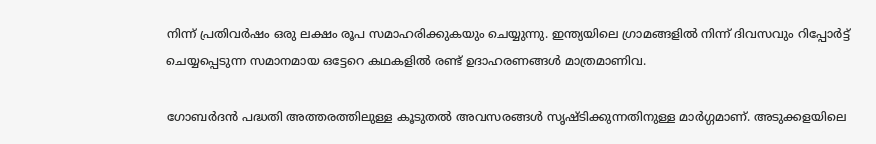നിന്ന് പ്രതിവര്‍ഷം ഒരു ലക്ഷം രൂപ സമാഹരിക്കുകയും ചെയ്യുന്നു. ഇന്ത്യയിലെ ഗ്രാമങ്ങളില്‍ നിന്ന് ദിവസവും റിപ്പോര്‍ട്ട് ചെയ്യപ്പെടുന്ന സമാനമായ ഒട്ടേറെ കഥകളില്‍ രണ്ട് ഉദാഹരണങ്ങള്‍ മാത്രമാണിവ.

ഗോബര്‍ദന്‍ പദ്ധതി അത്തരത്തിലുള്ള കൂടുതല്‍ അവസരങ്ങള്‍ സൃഷ്ടിക്കുന്നതിനുള്ള മാര്‍ഗ്ഗമാണ്. അടുക്കളയിലെ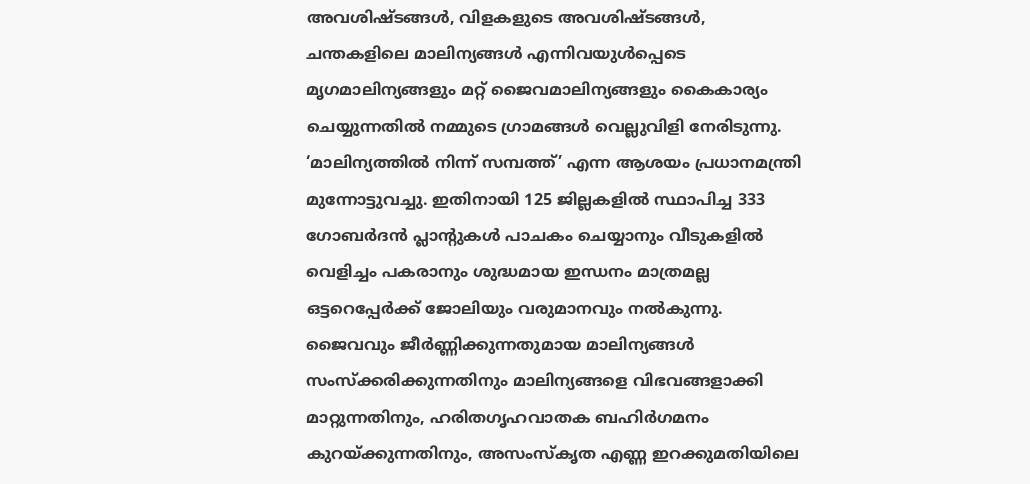അവശിഷ്ടങ്ങള്‍, വിളകളുടെ അവശിഷ്ടങ്ങള്‍, ചന്തകളിലെ മാലിന്യങ്ങള്‍ എന്നിവയുള്‍പ്പെടെ മൃഗമാലിന്യങ്ങളും മറ്റ് ജൈവമാലിന്യങ്ങളും കൈകാര്യം ചെയ്യുന്നതില്‍ നമ്മുടെ ഗ്രാമങ്ങള്‍ വെല്ലുവിളി നേരിടുന്നു. ‘മാലിന്യത്തില്‍ നിന്ന് സമ്പത്ത്’ എന്ന ആശയം പ്രധാനമന്ത്രി മുന്നോട്ടുവച്ചു. ഇതിനായി 125 ജില്ലകളില്‍ സ്ഥാപിച്ച 333 ഗോബര്‍ദന്‍ പ്ലാന്റുകള്‍ പാചകം ചെയ്യാനും വീടുകളില്‍ വെളിച്ചം പകരാനും ശുദ്ധമായ ഇന്ധനം മാത്രമല്ല ഒട്ടറെപ്പേര്‍ക്ക് ജോലിയും വരുമാനവും നല്‍കുന്നു. ജൈവവും ജീര്‍ണ്ണിക്കുന്നതുമായ മാലിന്യങ്ങള്‍ സംസ്‌ക്കരിക്കുന്നതിനും മാലിന്യങ്ങളെ വിഭവങ്ങളാക്കി മാറ്റുന്നതിനും, ഹരിതഗൃഹവാതക ബഹിര്‍ഗമനം കുറയ്‌ക്കുന്നതിനും, അസംസ്‌കൃത എണ്ണ ഇറക്കുമതിയിലെ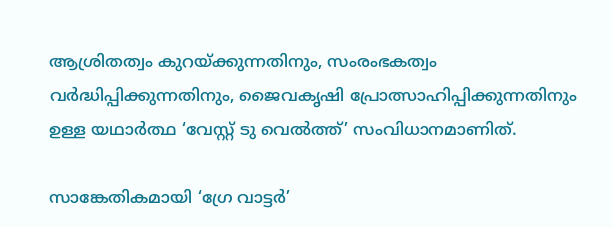ആശ്രിതത്വം കുറയ്‌ക്കുന്നതിനും, സംരംഭകത്വം വര്‍ദ്ധിപ്പിക്കുന്നതിനും, ജൈവകൃഷി പ്രോത്സാഹിപ്പിക്കുന്നതിനും ഉള്ള യഥാര്‍ത്ഥ ‘വേസ്റ്റ് ടു വെല്‍ത്ത്’ സംവിധാനമാണിത്.

സാങ്കേതികമായി ‘ഗ്രേ വാട്ടര്‍’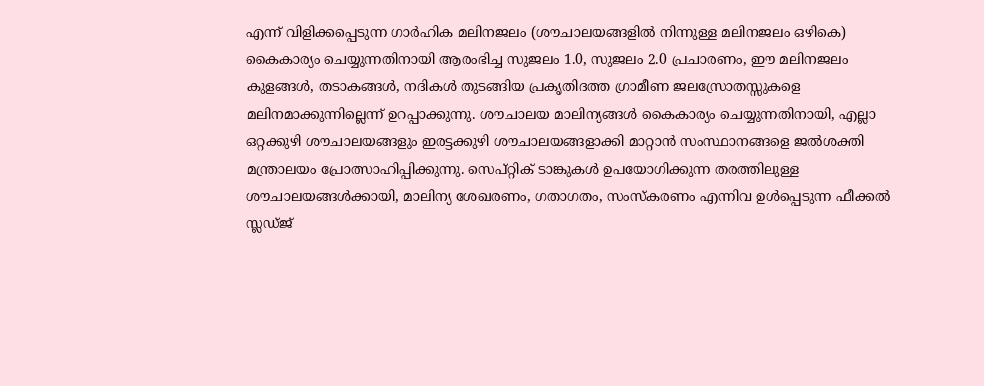എന്ന് വിളിക്കപ്പെടുന്ന ഗാര്‍ഹിക മലിനജലം (ശൗചാലയങ്ങളില്‍ നിന്നുള്ള മലിനജലം ഒഴികെ) കൈകാര്യം ചെയ്യുന്നതിനായി ആരംഭിച്ച സുജലം 1.0, സുജലം 2.0 പ്രചാരണം, ഈ മലിനജലം കുളങ്ങള്‍, തടാകങ്ങള്‍, നദികള്‍ തുടങ്ങിയ പ്രകൃതിദത്ത ഗ്രാമീണ ജലസ്രോതസ്സുകളെ മലിനമാക്കുന്നില്ലെന്ന് ഉറപ്പാക്കുന്നു. ശൗചാലയ മാലിന്യങ്ങള്‍ കൈകാര്യം ചെയ്യുന്നതിനായി, എല്ലാ ഒറ്റക്കുഴി ശൗചാലയങ്ങളും ഇരട്ടക്കുഴി ശൗചാലയങ്ങളാക്കി മാറ്റാന്‍ സംസ്ഥാനങ്ങളെ ജല്‍ശക്തി മന്ത്രാലയം പ്രോത്സാഹിപ്പിക്കുന്നു. സെപ്റ്റിക് ടാങ്കുകള്‍ ഉപയോഗിക്കുന്ന തരത്തിലുള്ള ശൗചാലയങ്ങള്‍ക്കായി, മാലിന്യ ശേഖരണം, ഗതാഗതം, സംസ്‌കരണം എന്നിവ ഉള്‍പ്പെടുന്ന ഫീക്കല്‍ സ്ലഡ്ജ്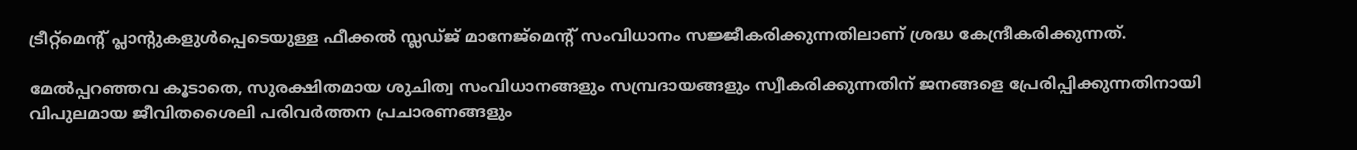ട്രീറ്റ്‌മെന്റ് പ്ലാന്റുകളുള്‍പ്പെടെയുള്ള ഫീക്കല്‍ സ്ലഡ്ജ് മാനേജ്‌മെന്റ് സംവിധാനം സജ്ജീകരിക്കുന്നതിലാണ് ശ്രദ്ധ കേന്ദ്രീകരിക്കുന്നത്.

മേല്‍പ്പറഞ്ഞവ കൂടാതെ, സുരക്ഷിതമായ ശുചിത്വ സംവിധാനങ്ങളും സമ്പ്രദായങ്ങളും സ്വീകരിക്കുന്നതിന് ജനങ്ങളെ പ്രേരിപ്പിക്കുന്നതിനായി വിപുലമായ ജീവിതശൈലി പരിവര്‍ത്തന പ്രചാരണങ്ങളും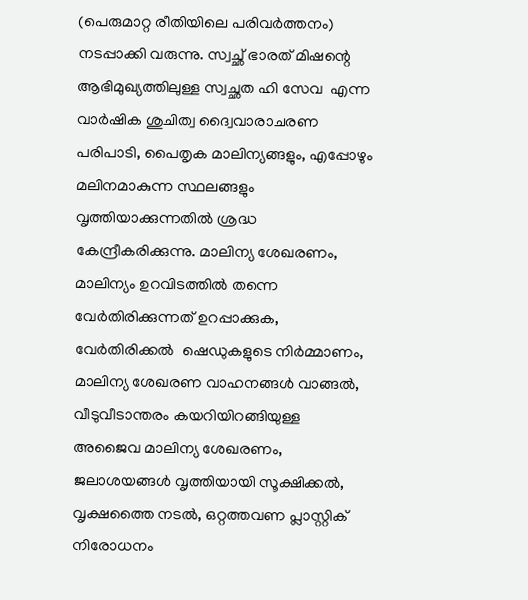(പെരുമാറ്റ രീതിയിലെ പരിവര്‍ത്തനം) നടപ്പാക്കി വരുന്നു. സ്വച്ഛ് ഭാരത് മിഷന്റെ ആഭിമുഖ്യത്തിലുള്ള സ്വച്ഛത ഹി സേവ  എന്ന വാര്‍ഷിക ശുചിത്വ ദ്വൈവാരാചരണ പരിപാടി, പൈതൃക മാലിന്യങ്ങളും, എപ്പോഴും മലിനമാകുന്ന സ്ഥലങ്ങളും വൃത്തിയാക്കുന്നതില്‍ ശ്രദ്ധ കേന്ദ്രീകരിക്കുന്നു. മാലിന്യ ശേഖരണം, മാലിന്യം ഉറവിടത്തില്‍ തന്നെ വേര്‍തിരിക്കുന്നത് ഉറപ്പാക്കുക, വേര്‍തിരിക്കല്‍  ഷെഡുകളുടെ നിര്‍മ്മാണം, മാലിന്യ ശേഖരണ വാഹനങ്ങള്‍ വാങ്ങല്‍, വീടുവീടാന്തരം കയറിയിറങ്ങിയുള്ള അജൈവ മാലിന്യ ശേഖരണം, ജലാശയങ്ങള്‍ വൃത്തിയായി സൂക്ഷിക്കല്‍, വൃക്ഷത്തൈ നടല്‍, ഒറ്റത്തവണ പ്ലാസ്റ്റിക് നിരോധനം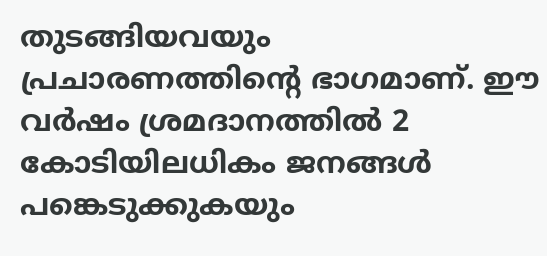തുടങ്ങിയവയും പ്രചാരണത്തിന്റെ ഭാഗമാണ്. ഈ വര്‍ഷം ശ്രമദാനത്തില്‍ 2 കോടിയിലധികം ജനങ്ങള്‍ പങ്കെടുക്കുകയും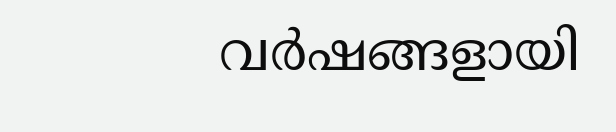വര്‍ഷങ്ങളായി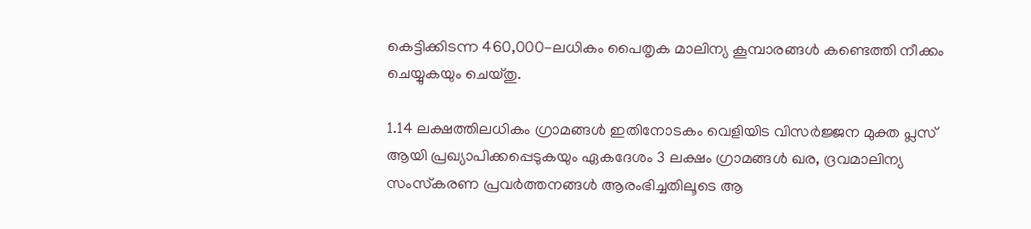കെട്ടിക്കിടന്ന 460,000-ലധികം പൈതൃക മാലിന്യ കൂമ്പാരങ്ങള്‍ കണ്ടെത്തി നീക്കം ചെയ്യുകയും ചെയ്തു.

1.14 ലക്ഷത്തിലധികം ഗ്രാമങ്ങള്‍ ഇതിനോടകം വെളിയിട വിസര്‍ജ്ജന മുക്ത പ്ലസ് ആയി പ്രഖ്യാപിക്കപ്പെടുകയും ഏകദേശം 3 ലക്ഷം ഗ്രാമങ്ങള്‍ ഖര, ദ്രവമാലിന്യ സംസ്‌കരണ പ്രവര്‍ത്തനങ്ങള്‍ ആരംഭിച്ചതിലൂടെ ആ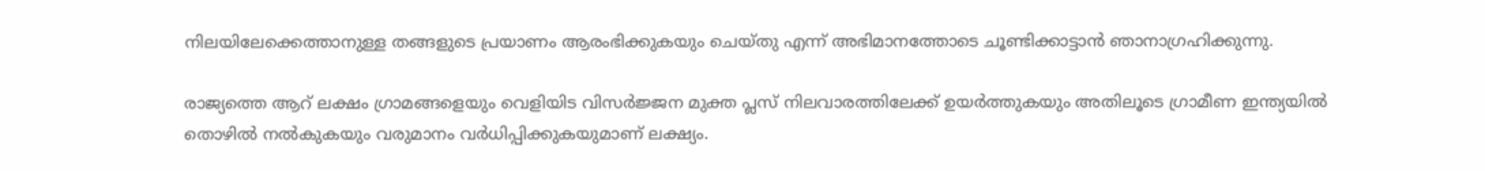നിലയിലേക്കെത്താനുള്ള തങ്ങളുടെ പ്രയാണം ആരംഭിക്കുകയും ചെയ്തു എന്ന് അഭിമാനത്തോടെ ചൂണ്ടിക്കാട്ടാന്‍ ഞാനാഗ്രഹിക്കുന്നു.

രാജ്യത്തെ ആറ് ലക്ഷം ഗ്രാമങ്ങളെയും വെളിയിട വിസര്‍ജ്ജന മുക്ത പ്ലസ് നിലവാരത്തിലേക്ക് ഉയര്‍ത്തുകയും അതിലൂടെ ഗ്രാമീണ ഇന്ത്യയില്‍ തൊഴില്‍ നല്‍കുകയും വരുമാനം വര്‍ധിപ്പിക്കുകയുമാണ് ലക്ഷ്യം.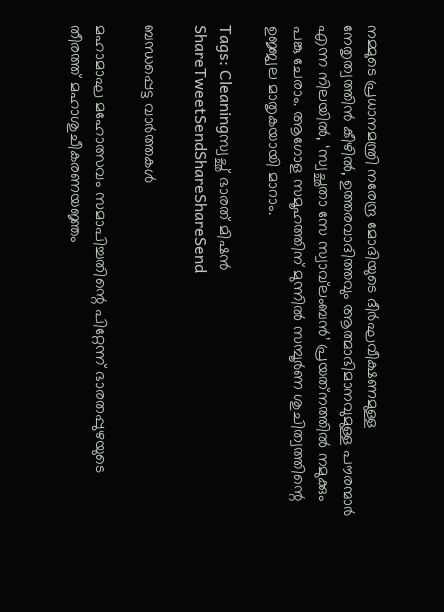നമ്മുടെ പ്രധാനമന്ത്രി നരേന്ദ്ര മോദിയുടെ ദീര്‍ഘവീക്ഷണമുള്ള നേതൃത്വത്തിന്‍ കീഴില്‍, ഉത്തരവാദിത്തവും ആത്മാഭിമാനവുമുള്ള പൗരന്മാര്‍ എന്ന നിലയില്‍, ‘സ്വച്ഛതാ സേ സ്വാവ്‌ലംബന്‍’ പ്രയത്‌നത്തില്‍ നമുക്കും പങ്കു ചേരാം. ആഗോള സമൂഹത്തിന് മുന്നില്‍ സമ്പൂര്‍ണ ശുചിത്വത്തിന്റെ ഉജ്ജ്വല മാതൃകയായി മാറാം.

Tags: Cleaningസ്വച്ഛ് ഭാരത് മിഷന്‍
ShareTweetSendShareShareSend

ബന്ധപ്പെട്ട വാര്‍ത്തകള്‍

മഹാമാഘ മഹോത്സവം സമാപിച്ചതിന്റെ പിറ്റേന്ന് ഭാരതപ്പുഴയുടെ തീരത്ത് മഹാശുചീകരണയജ്ഞം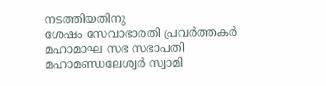നടത്തിയതിനു
ശേഷം സേവാഭാരതി പ്രവര്‍ത്തകര്‍ മഹാമാഘ സഭ സഭാപതി മഹാമണ്ഡലേശ്വര്‍ സ്വാമി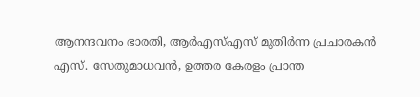ആനന്ദവനം ഭാരതി, ആര്‍എസ്എസ് മുതിര്‍ന്ന പ്രചാരകന്‍ എസ്. സേതുമാധവന്‍, ഉത്തര കേരളം പ്രാന്ത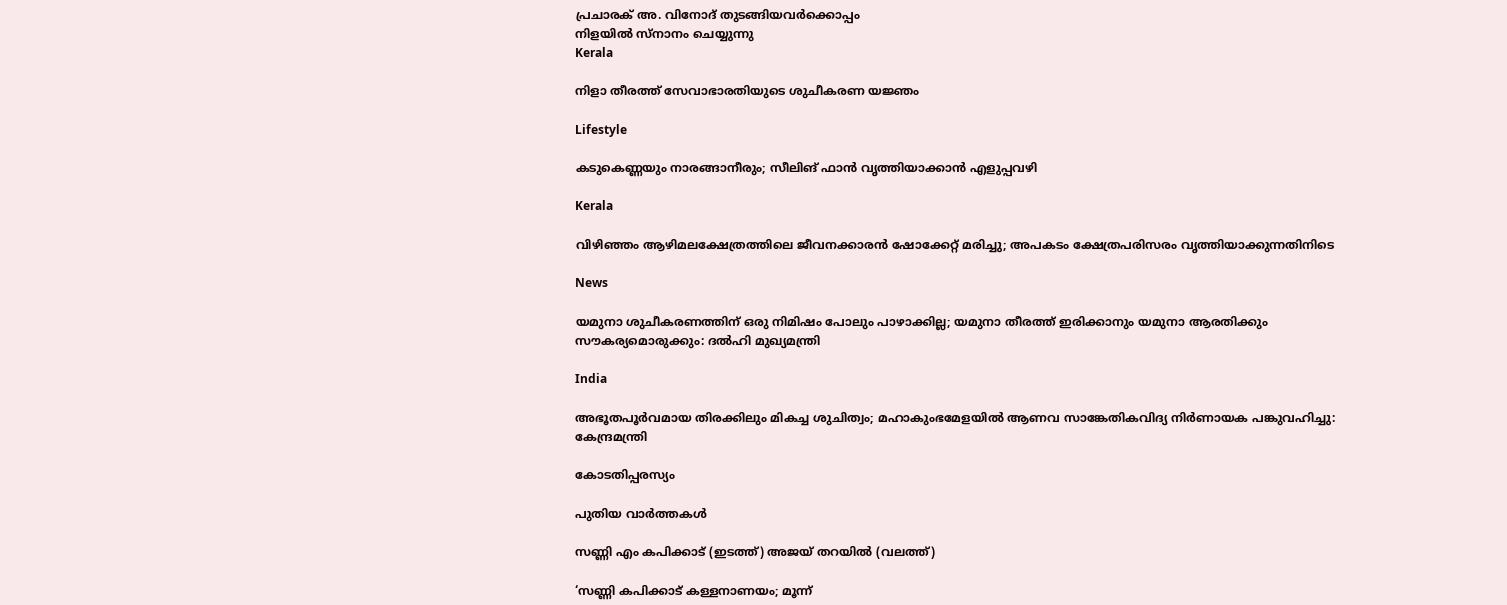പ്രചാരക് അ. വിനോദ് തുടങ്ങിയവര്‍ക്കൊപ്പം
നിളയില്‍ സ്‌നാനം ചെയ്യുന്നു
Kerala

നിളാ തീരത്ത് സേവാഭാരതിയുടെ ശുചീകരണ യജ്ഞം

Lifestyle

കടുകെണ്ണയും നാരങ്ങാനീരും; സീലിങ് ഫാൻ വൃത്തിയാക്കാൻ എളുപ്പവഴി

Kerala

വിഴിഞ്ഞം ആഴിമലക്ഷേത്രത്തിലെ ജീവനക്കാരൻ ഷോക്കേറ്റ് മരിച്ചു; അപകടം ക്ഷേത്രപരിസരം വൃത്തിയാക്കുന്നതിനിടെ

News

യമുനാ ശുചീകരണത്തിന് ഒരു നിമിഷം പോലും പാഴാക്കില്ല; യമുനാ തീരത്ത് ഇരിക്കാനും യമുനാ ആരതിക്കും സൗകര്യമൊരുക്കും: ദല്‍ഹി മുഖ്യമന്ത്രി

India

അഭൂതപൂര്‍വമായ തിരക്കിലും മികച്ച ശുചിത്വം; മഹാകുംഭമേളയില്‍ ആണവ സാങ്കേതികവിദ്യ നിര്‍ണായക പങ്കുവഹിച്ചു: കേന്ദ്രമന്ത്രി

കോടതിപ്പരസ്യം

പുതിയ വാര്‍ത്തകള്‍

സണ്ണി എം കപിക്കാട് (ഇടത്ത്) അജയ് തറയില്‍ (വലത്ത്)

‘സണ്ണി കപിക്കാട് കള്ളനാണയം; മൂന്ന്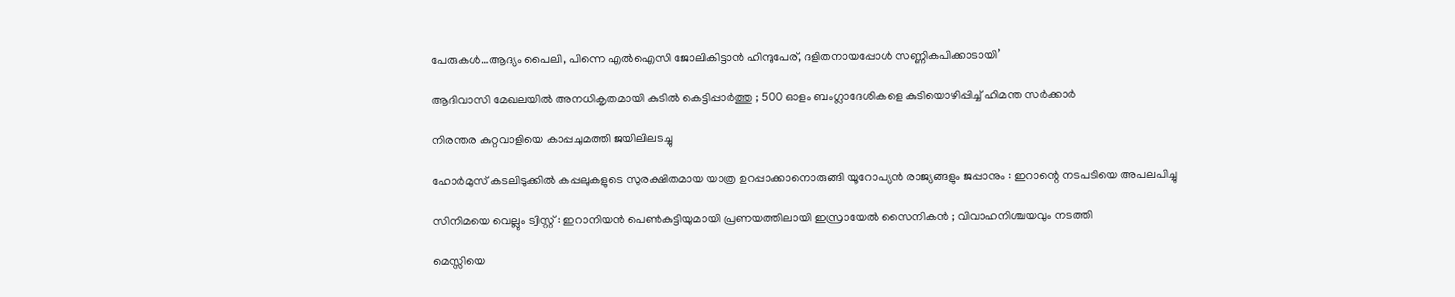പേരുകള്‍…ആദ്യം പൈലി, പിന്നെ എല്‍ഐസി ജോലികിട്ടാന്‍ ഹിന്ദുപേര്, ദളിതനായപ്പോള്‍ സണ്ണികപിക്കാടായി’

ആദിവാസി മേഖലയിൽ അനധികൃതമായി കുടിൽ കെട്ടിപ്പാർത്തു ; 500 ഓളം ബംഗ്ലാദേശികളെ കുടിയൊഴിപ്പിച്ച് ഹിമന്ത സർക്കാർ

നിരന്തര കുറ്റവാളിയെ കാപ്പചുമത്തി ജയിലിലടച്ചു

ഹോർമുസ് കടലിടുക്കിൽ കപ്പലുകളുടെ സുരക്ഷിതമായ യാത്ര ഉറപ്പാക്കാനൊരുങ്ങി യൂറോപ്യൻ രാജ്യങ്ങളും ജപ്പാനും : ഇറാന്റെ നടപടിയെ അപലപിച്ചു

സിനിമയെ വെല്ലും ട്വിസ്റ്റ് : ഇറാനിയൻ പെൺകുട്ടിയുമായി പ്രണയത്തിലായി ഇസ്രായേൽ സൈനികൻ ; വിവാഹനിശ്ചയവും നടത്തി

മെസ്സിയെ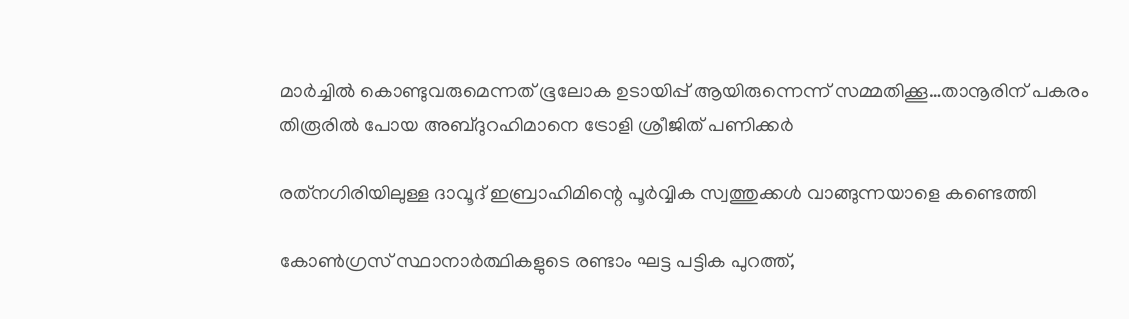മാര്‍ച്ചില്‍ കൊണ്ടുവരുമെന്നത് ഭൂലോക ഉടായിപ്പ് ആയിരുന്നെന്ന് സമ്മതിക്കൂ…താനൂരിന് പകരം തിരൂരില്‍ പോയ അബ്ദുറഹിമാനെ ട്രോളി ശ്രീജിത് പണിക്കര്‍

രത്‌നഗിരിയിലുള്ള ദാവൂദ് ഇബ്രാഹിമിന്റെ പൂർവ്വിക സ്വത്തുക്കൾ വാങ്ങുന്നയാളെ കണ്ടെത്തി

കോണ്‍ഗ്രസ് സ്ഥാനാര്‍ത്ഥികളുടെ രണ്ടാം ഘട്ട പട്ടിക പുറത്ത്,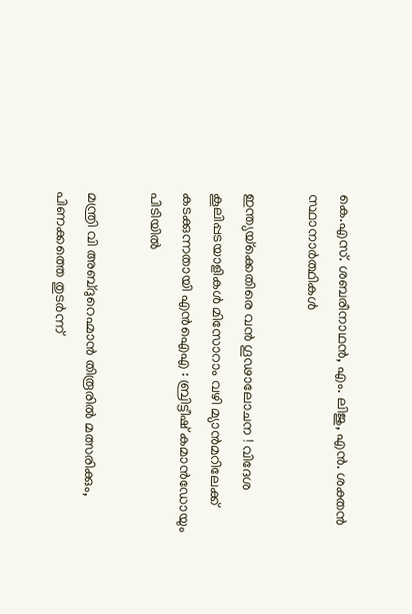കെ.എസ്. ശബരീനാഥന്‍, എം. ലിജു, എന്‍. ശക്തന്‍ സ്ഥാനാര്‍ത്ഥികള്‍

ഇന്ത്യയ്‌ക്കെതിരെ വൻ ഗൂഢാലോചന ! വിദേശ കൂലിപ്പടയാളികൾ മിസോറാം വഴി മ്യാൻമറിലേക്ക് കടക്കുന്നതായി എൻഐഎ : ബ്രിട്ടീഷ് കമാൻഡോയും പിടിയിൽ

മന്ത്രി വി അബ്ദുറെഹ്മാന്‍ തിരൂരില്‍ മത്സരിക്കും, പിണക്കത്തെ തുടര്‍ന്ന്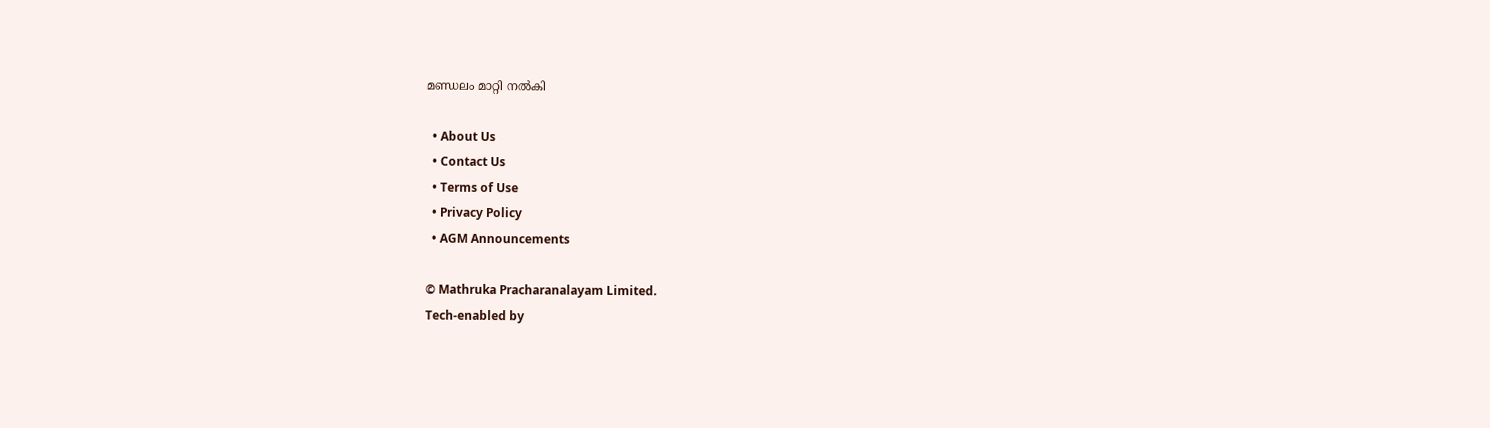മണ്ഡലം മാറ്റി നല്‍കി

  • About Us
  • Contact Us
  • Terms of Use
  • Privacy Policy
  • AGM Announcements

© Mathruka Pracharanalayam Limited.
Tech-enabled by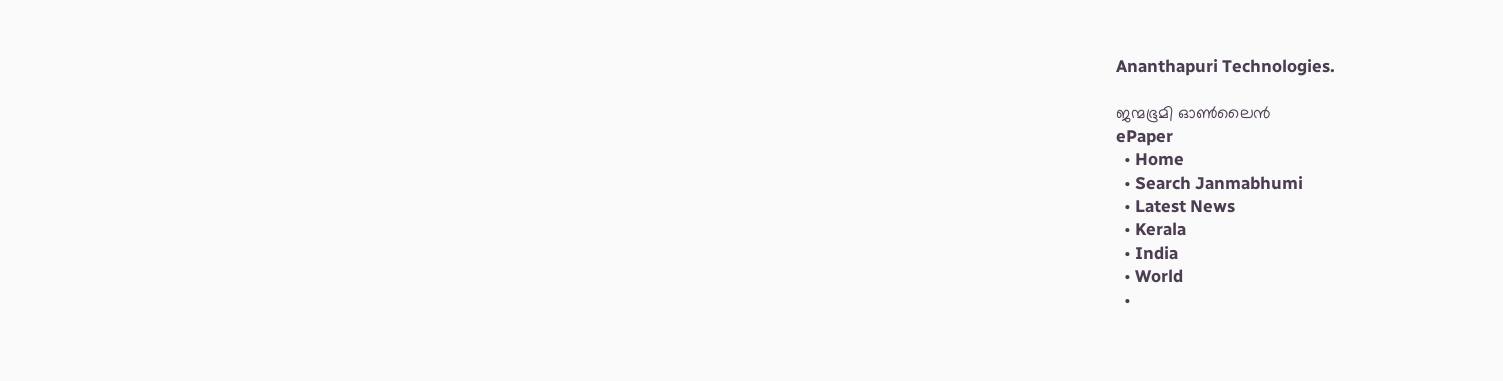Ananthapuri Technologies.

ജന്മഭൂമി ഓണ്‍ലൈന്‍
ePaper
  • Home
  • Search Janmabhumi
  • Latest News
  • Kerala
  • India
  • World
  •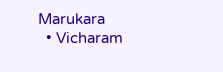Marukara
  • Vicharam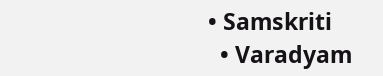• Samskriti
  • Varadyam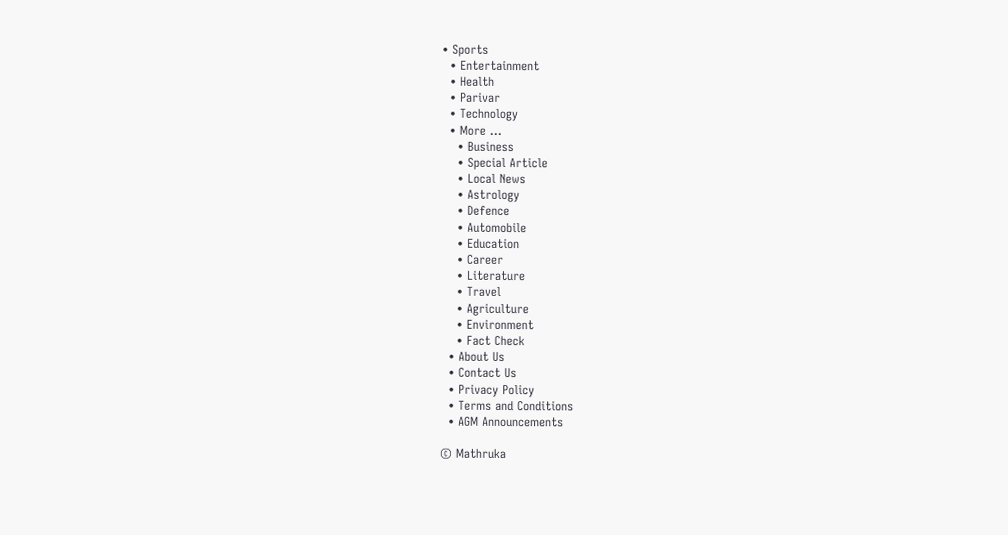• Sports
  • Entertainment
  • Health
  • Parivar
  • Technology
  • More …
    • Business
    • Special Article
    • Local News
    • Astrology
    • Defence
    • Automobile
    • Education
    • Career
    • Literature
    • Travel
    • Agriculture
    • Environment
    • Fact Check
  • About Us
  • Contact Us
  • Privacy Policy
  • Terms and Conditions
  • AGM Announcements

© Mathruka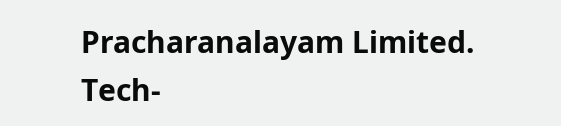Pracharanalayam Limited.
Tech-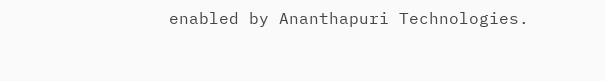enabled by Ananthapuri Technologies.